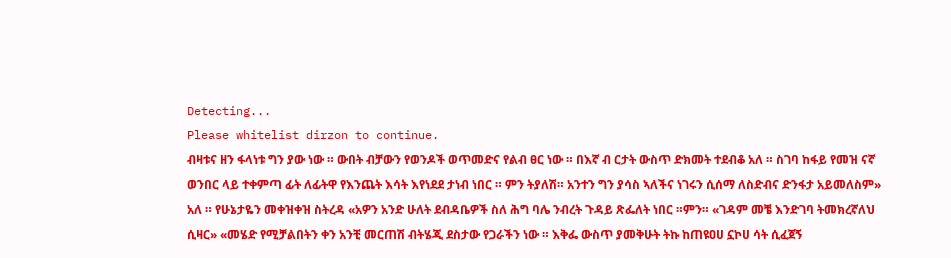Detecting...
Please whitelist dirzon to continue.
ብዛቱና ዘን ፋላነቱ ግን ያው ነው ። ውበት ብቻውን የወንዶች ወጥመድና የልብ ፀር ነው ። በእኛ ብ ርታት ውስጥ ድክመት ተደብቆ አለ ። ስገባ ከፋይ የመዝ ናኛ ወንበር ላይ ተቀምጣ ፊት ለፊትዋ የእንጨት እሳት እየነደደ ታነብ ነበር ። ምን ትያለሽ። አንተን ግን ያሳስ ኣለችና ነገሩን ሲሰማ ለስድብና ድንፋታ አይመለስም» አለ ። የሁኔታዬን መቀዝቀዝ ስትረዳ «አዎን አንድ ሁለት ደብዳቤዎች ስለ ሕግ ባሌ ንብረት ጉዳይ ጽፌለት ነበር ።ምን። «ገዳም መቼ እንድገባ ትመክረኛለህ ሲዛር» «መሄድ የሚቻልበትን ቀን አንቺ መርጠሽ ብትሄጂ ደስታው የጋራችን ነው ። እቅፌ ውስጥ ያመቅሁት ትኩ ከጠዩዐሀ ኗኮሀ ሳት ሲፈጀኝ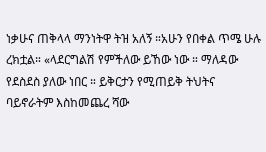ነቃሁና ጠቅላላ ማንነትዋ ትዝ አለኝ ።አሁን የበቀል ጥሜ ሁሉ ረክቷል። «ላደርግልሽ የምችለው ይኸው ነው ። ማለዳው የደስደስ ያለው ነበር ። ይቅርታን የሚጠይቅ ትህትና ባይኖራትም እስከመጨረ ሻው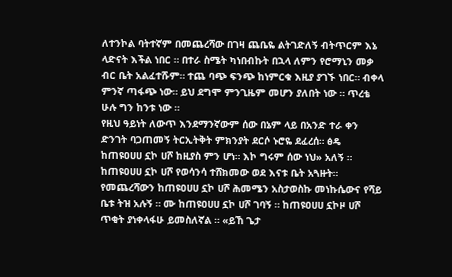ለተንኮል ባትተኛም በመጨረሻው በገዛ ጨቤዬ ልትገድለኝ ብትጥርም እኔ ላድናት እችል ነበር ። በተራ ስሜት ካነበብኩት በኋላ ለምን የሮማኒን መቃ ብር ቤት አልፈተሹም። ተጨ ባጭ ፍንጭ ከነምርቁ እዚያ ያገኙ ነበር። ብቀላ ምንኛ ጣፋጭ ነው። ይህ ደግሞ ምንጊዜም መሆን ያለበት ነው ። ጥረቴ ሁሉ ግን ከንቱ ነው ።
የዚህ ዓይነት ለውጥ እንደማንኛውም ሰው በኔም ላይ በአንድ ተራ ቀን ድንገት ባጋጠመኝ ትርኢትቅት ምክንያት ደርሶ ኑሮዬ ደፈረሰ። ፅዴ ከጠዩዐሀሀ ኗኮ ሀሾ ከዚያስ ምን ሆነ። እኮ ግሩም ሰው ነህ» አለኝ ። ከጠዩዐሀሀ ኗኮ ሀሾ የወሳንሳ ተሸክመው ወደ እናቱ ቤት አጓዙት። የመጨረሻውን ከጠዩዐሀሀ ኗኮ ሀሾ ሕመሜን አስታወስኩ መነኩሴውና የሻይ ቤቱ ትዝ አሉኝ ። ሙ ከጠዩዐሀሀ ኗኮ ሀሾ ገባኝ ። ከጠዩዐሀሀ ኗኮዞ ሀሾ ጥቂት ያነቀላፋሁ ይመስለኛል ። «ይኸ ጌታ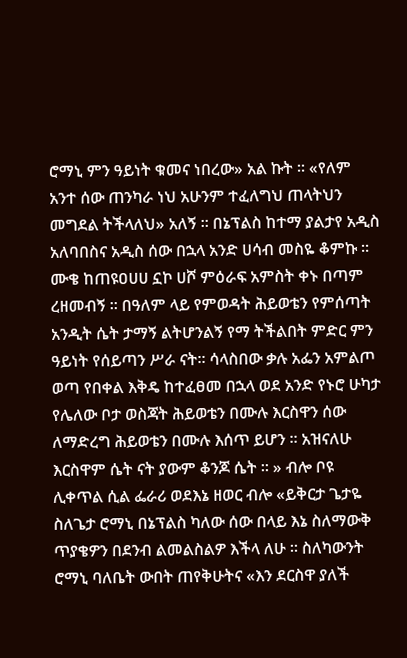ሮማኒ ምን ዓይነት ቁመና ነበረው» አል ኩት ። «የለም አንተ ሰው ጠንካራ ነህ አሁንም ተፈለግህ ጠላትህን መግደል ትችላለህ» አለኝ ። በኔፕልስ ከተማ ያልታየ አዲስ አለባበስና አዲስ ሰው በኋላ አንድ ሀሳብ መስዬ ቆምኩ ። ሙቄ ከጠዩዐሀሀ ኗኮ ሀሾ ምዕራፍ አምስት ቀኑ በጣም ረዘመብኝ ። በዓለም ላይ የምወዳት ሕይወቴን የምሰጣት አንዲት ሴት ታማኝ ልትሆንልኝ የማ ትችልበት ምድር ምን ዓይነት የሰይጣን ሥራ ናት። ሳላስበው ቃሉ አፌን አምልጦ ወጣ የበቀል እቅዴ ከተፈፀመ በኋላ ወደ አንድ የኑሮ ሁካታ የሌለው ቦታ ወስጃት ሕይወቴን በሙሉ እርስዋን ሰው ለማድረግ ሕይወቴን በሙሉ እሰጥ ይሆን ። አዝናለሁ እርስዋም ሴት ናት ያውም ቆንጆ ሴት ። » ብሎ ቦዩ ሊቀጥል ሲል ፌራሪ ወደእኔ ዘወር ብሎ «ይቅርታ ጌታዬ ስለጌታ ሮማኒ በኔፕልስ ካለው ሰው በላይ እኔ ስለማውቅ ጥያቄዎን በደንብ ልመልስልዎ እችላ ለሁ ። ስለካውንት ሮማኒ ባለቤት ውበት ጠየቅሁትና «እን ደርስዋ ያለች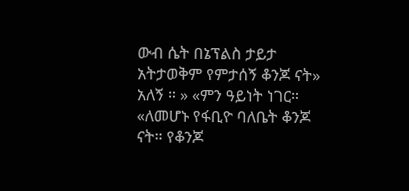ውብ ሴት በኔፕልስ ታይታ አትታወቅም የምታሰኝ ቆንጆ ናት» አለኝ ። » «ምን ዓይነት ነገር። «ለመሆኑ የፋቢዮ ባለቤት ቆንጆ ናት። የቆንጆ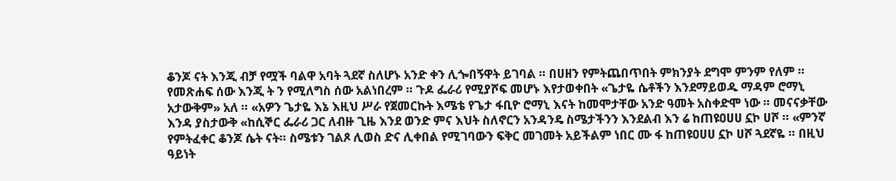ቆንጆ ናት እንጂ ብቻ የሟች ባልዋ አባት ጓደኛ ስለሆኑ አንድ ቀን ሊጐበኝዋት ይገባል ። በሀዘን የምትጨበጥበት ምክንያት ደግሞ ምንም የለም ። የመጽሐፍ ሰው እንጂ ት ን የሚለግስ ሰው አልነበረም ። ጉዶ ፌራሪ የሚያሾፍ መሆኑ እየታወቀበት «ጌታዬ ሴቶችን እንደማይወዱ ማዳም ሮማኒ አታውቅም» አለ ። «አዎን ጌታዬ እኔ እዚህ ሥራ የጀመርኩት እሜቴ የጌታ ፋቢዮ ሮማኒ እናት ከመሞታቸው አንድ ዓመት አስቀድሞ ነው ። መናናቃቸው እንዳ ያስታውቅ «ከሲኞር ፌራሪ ጋር ለብዙ ጊዜ እንደ ወንድ ምና እህት ስለኖርን አንዳንዴ ስሜታችንን እንደልብ እን ሬ ከጠዩዐሀሀ ኗኮ ሀሾ ። «ምንኛ የምትፈቀር ቆንጆ ሴት ናት። ስሜቱን ገልጾ ሊወስ ድና ሊቀበል የሚገባውን ፍቅር መገመት አይችልም ነበር ሙ ፋ ከጠዩዐሀሀ ኗኮ ሀሾ ጓደኛዬ ። በዚህ ዓይነት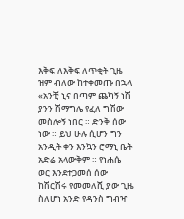እቅፍ ለእቅፍ ለጥቂት ጊዜ ዝም ብለው ከተቀመጡ በኋላ «አንቺ ኒና በጣም ጨካኝ ነሽ ያንን ሽማግሌ የፈለ ግሽው መስሎኝ ነበር ። ድንቅ ሰው ነው ። ይህ ሁሉ ሲሆን ግን አንዲት ቀን እንኳን ሮማኒ ቤት አድሬ አላውቅም ። የነሐሴ ወር እንደተጋመሰ ሰው ከሽርሽሩ የመመለሺ ያው ጊዜ ስለሆነ አንድ የዳንስ ግብዣ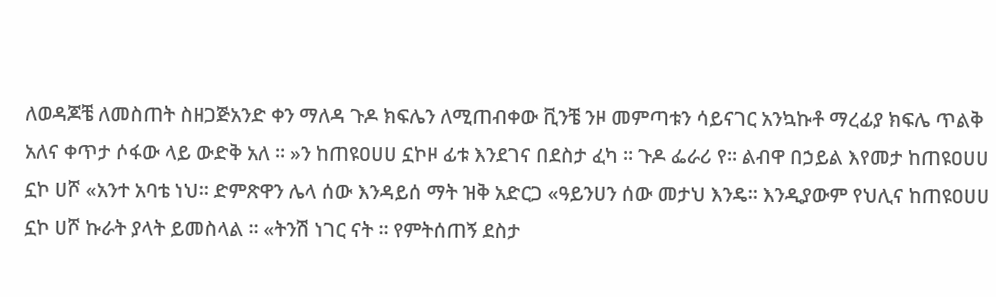ለወዳጆቼ ለመስጠት ስዘጋጅአንድ ቀን ማለዳ ጉዶ ክፍሌን ለሚጠብቀው ቪንቼ ንዞ መምጣቱን ሳይናገር አንኳኩቶ ማረፊያ ክፍሌ ጥልቅ አለና ቀጥታ ሶፋው ላይ ውድቅ አለ ። »ን ከጠዩዐሀሀ ኗኮዞ ፊቱ እንደገና በደስታ ፈካ ። ጉዶ ፌራሪ የ። ልብዋ በኃይል እየመታ ከጠዩዐሀሀ ኗኮ ሀሾ «አንተ አባቴ ነህ። ድምጽዋን ሌላ ሰው እንዳይሰ ማት ዝቅ አድርጋ «ዓይንሀን ሰው መታህ እንዴ። እንዲያውም የህሊና ከጠዩዐሀሀ ኗኮ ሀሾ ኩራት ያላት ይመስላል ። «ትንሽ ነገር ናት ። የምትሰጠኝ ደስታ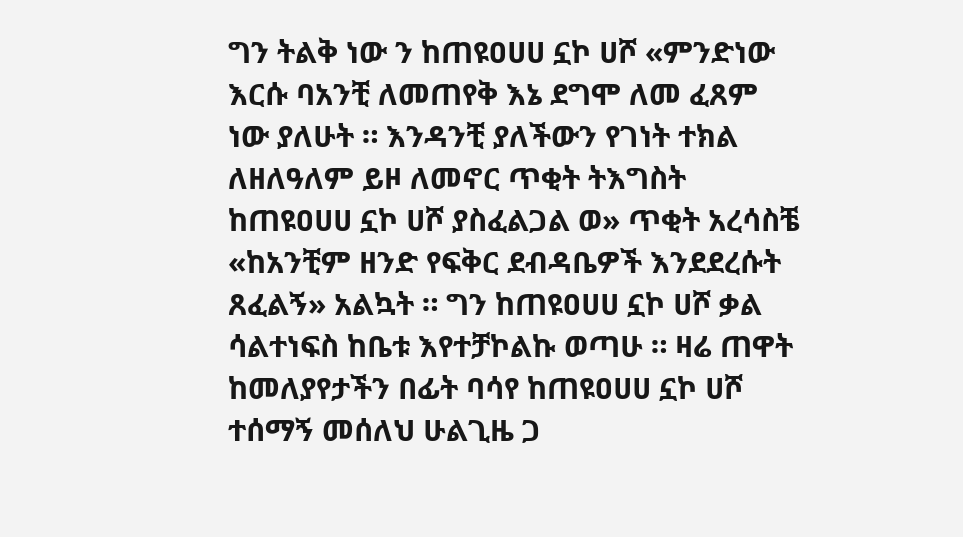ግን ትልቅ ነው ን ከጠዩዐሀሀ ኗኮ ሀሾ «ምንድነው እርሱ ባአንቺ ለመጠየቅ እኔ ደግሞ ለመ ፈጸም ነው ያለሁት ። እንዳንቺ ያለችውን የገነት ተክል ለዘለዓለም ይዞ ለመኖር ጥቂት ትእግስት ከጠዩዐሀሀ ኗኮ ሀሾ ያስፈልጋል ወ» ጥቂት አረሳስቼ «ከአንቺም ዘንድ የፍቅር ደብዳቤዎች እንደደረሱት ጸፈልኝ» አልኳት ። ግን ከጠዩዐሀሀ ኗኮ ሀሾ ቃል ሳልተነፍስ ከቤቱ እየተቻኮልኩ ወጣሁ ። ዛሬ ጠዋት ከመለያየታችን በፊት ባሳየ ከጠዩዐሀሀ ኗኮ ሀሾ ተሰማኝ መሰለህ ሁልጊዜ ጋ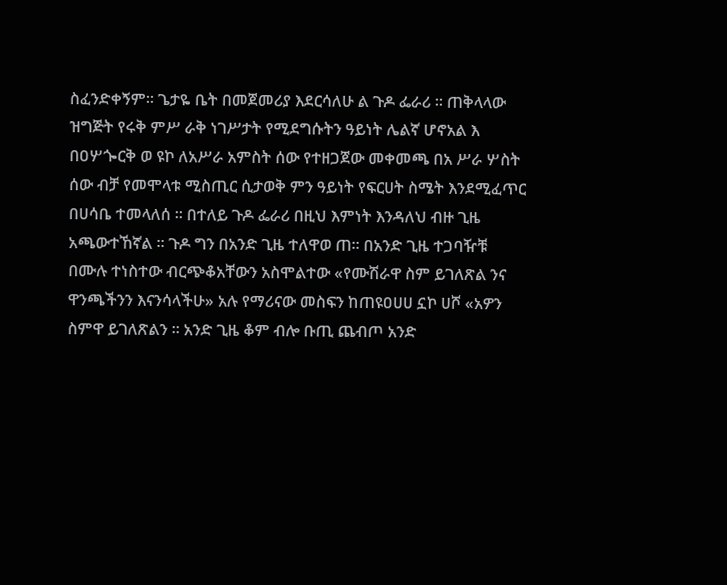ስፈንድቀኝም። ጌታዬ ቤት በመጀመሪያ እደርሳለሁ ል ጉዶ ፌራሪ ። ጠቅላላው ዝግጅት የሩቅ ምሥ ራቅ ነገሥታት የሚደግሱትን ዓይነት ሌልኛ ሆኖአል እ በዐሦጐርቅ ወ ዩኮ ለአሥራ አምስት ሰው የተዘጋጀው መቀመጫ በአ ሥራ ሦስት ሰው ብቻ የመሞላቱ ሚስጢር ሲታወቅ ምን ዓይነት የፍርሀት ስሜት እንደሚፈጥር በሀሳቤ ተመላለሰ ። በተለይ ጉዶ ፌራሪ በዚህ እምነት እንዳለህ ብዙ ጊዜ አጫውተኸኛል ። ጉዶ ግን በአንድ ጊዜ ተለዋወ ጠ። በአንድ ጊዜ ተጋባዥቹ በሙሉ ተነስተው ብርጭቆአቸውን አስሞልተው «የሙሽራዋ ስም ይገለጽል ንና ዋንጫችንን እናንሳላችሁ» አሉ የማሪናው መስፍን ከጠዩዐሀሀ ኗኮ ሀሾ «አዎን ስምዋ ይገለጽልን ። አንድ ጊዜ ቆም ብሎ ቡጢ ጨብጦ አንድ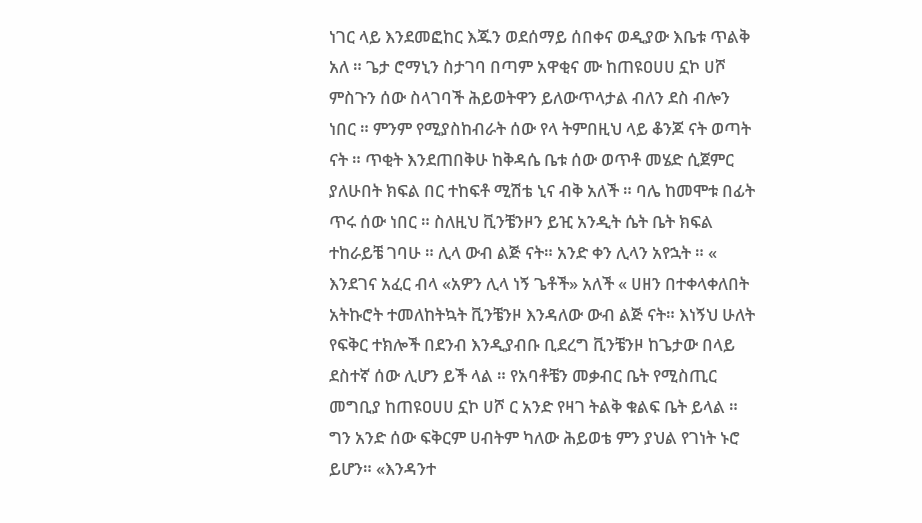ነገር ላይ እንደመፎከር እጁን ወደሰማይ ሰበቀና ወዲያው እቤቱ ጥልቅ አለ ። ጌታ ሮማኒን ስታገባ በጣም አዋቂና ሙ ከጠዩዐሀሀ ኗኮ ሀሾ ምስጉን ሰው ስላገባች ሕይወትዋን ይለውጥላታል ብለን ደስ ብሎን ነበር ። ምንም የሚያስከብራት ሰው የላ ትምበዚህ ላይ ቆንጆ ናት ወጣት ናት ። ጥቂት እንደጠበቅሁ ከቅዳሴ ቤቱ ሰው ወጥቶ መሄድ ሲጀምር ያለሁበት ክፍል በር ተከፍቶ ሚሽቴ ኒና ብቅ አለች ። ባሌ ከመሞቱ በፊት ጥሩ ሰው ነበር ። ስለዚህ ቪንቼንዞን ይዢ አንዲት ሴት ቤት ክፍል ተከራይቼ ገባሁ ። ሊላ ውብ ልጅ ናት። አንድ ቀን ሊላን አየኋት ። « እንደገና አፈር ብላ «አዎን ሊላ ነኝ ጌቶች» አለች « ሀዘን በተቀላቀለበት አትኩሮት ተመለከትኳት ቪንቼንዞ እንዳለው ውብ ልጅ ናት። እነኝህ ሁለት የፍቅር ተክሎች በደንብ እንዲያብቡ ቢደረግ ቪንቼንዞ ከጌታው በላይ ደስተኛ ሰው ሊሆን ይች ላል ። የአባቶቼን መቃብር ቤት የሚስጢር መግቢያ ከጠዩዐሀሀ ኗኮ ሀሾ ር አንድ የዛገ ትልቅ ቁልፍ ቤት ይላል ። ግን አንድ ሰው ፍቅርም ሀብትም ካለው ሕይወቴ ምን ያህል የገነት ኑሮ ይሆን። «እንዳንተ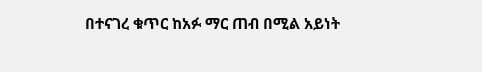በተናገረ ቁጥር ከአፉ ማር ጠብ በሚል አይነት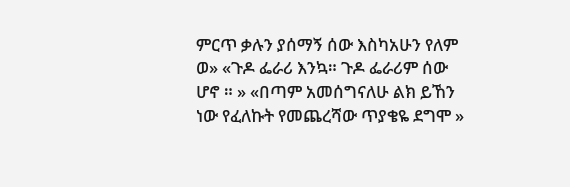ምርጥ ቃሉን ያሰማኝ ሰው እስካአሁን የለም ወ» «ጉዶ ፌራሪ እንኳ። ጉዶ ፌራሪም ሰው ሆኖ ። » «በጣም አመሰግናለሁ ልክ ይኸን ነው የፈለኩት የመጨረሻው ጥያቄዬ ደግሞ »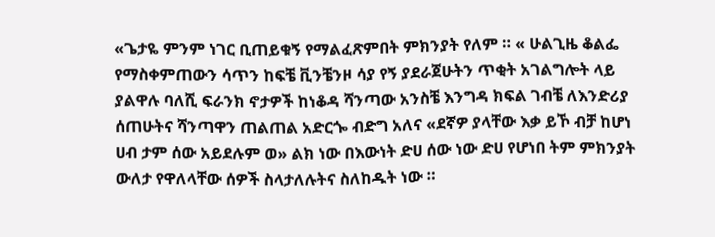«ጌታዬ ምንም ነገር ቢጠይቁኝ የማልፈጽምበት ምክንያት የለም ። « ሁልጊዜ ቆልፌ የማስቀምጠውን ሳጥን ከፍቼ ቪንቼንዞ ሳያ የኝ ያደራጀሁትን ጥቂት አገልግሎት ላይ ያልዋሉ ባለሺ ፍራንክ ኖታዎች ከነቆዳ ሻንጣው አንስቼ እንግዳ ክፍል ገብቼ ለእንድሪያ ሰጠሁትና ሻንጣዋን ጠልጠል አድርጐ ብድግ አለና «ደኛዎ ያላቸው እቃ ይኾ ብቻ ከሆነ ሀብ ታም ሰው አይደሉም ወ» ልክ ነው በእውነት ድሀ ሰው ነው ድሀ የሆነበ ትም ምክንያት ውለታ የዋለላቸው ሰዎች ስላታለሉትና ስለከዱት ነው ።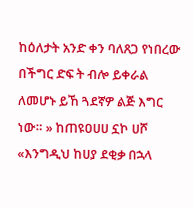ከዕለታት አንድ ቀን ባለጸጋ የነበረው በችግር ድፍ ት ብሎ ይቀራል ለመሆኑ ይኸ ጓደኛዎ ልጅ እግር ነው። » ከጠዩዐሀሀ ኗኮ ሀሾ «እንግዲህ ከሀያ ደቂቃ በኋላ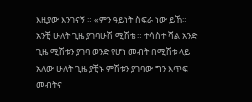እዚያው እንገናኝ ። «ምን ዓይነት ስፍራ ነው ይኸ። አንቺ ሁለት ጊዜ ያገባሁሽ ሚሽቴ ። ተሳስተ ሻል አንድ ጊዜ ሚሽቱን ያገባ ወንድ የሆነ መብት በሚሽቱ ላይ አለው ሁለት ጊዜ ያቺኑ ምሽቱን ያገባው ግን እጥፍ መብትና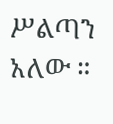ሥልጣን አለው ።